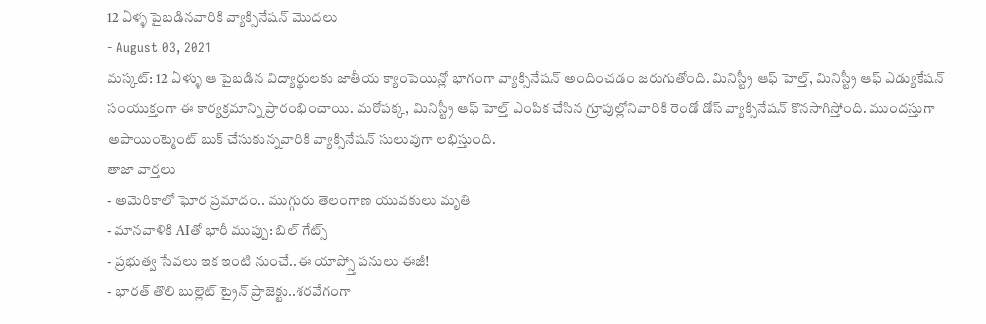12 ఏళ్ళ పైబడినవారికి వ్యాక్సినేషన్ మొదలు
- August 03, 2021
మస్కట్: 12 ఏళ్ళు ఆ పైబడిన విద్యార్థులకు జాతీయ క్యాంపెయిన్లో భాగంగా వ్యాక్సినేషన్ అందించడం జరుగుతోంది. మినిస్ట్రీ ఆఫ్ హెల్త్, మినిస్ట్రీ ఆఫ్ ఎడ్యుకేషన్ సంయుక్తంగా ఈ కార్యక్రమాన్ని ప్రారంభించాయి. మరోపక్క, మినిస్ట్రీ ఆఫ్ హెల్త్ ఎంపిక చేసిన గ్రూపుల్లోనివారికి రెండో డోస్ వ్యాక్సినేషన్ కొనసాగిస్తోంది. ముందస్తుగా అపాయింట్మెంట్ బుక్ చేసుకున్నవారికి వ్యాక్సినేషన్ సులువుగా లభిస్తుంది.
తాజా వార్తలు
- అమెరికాలో ఘోర ప్రమాదం.. ముగ్గురు తెలంగాణ యువకులు మృతి
- మానవాళికి AIతో భారీ ముప్పు: బిల్ గేట్స్
- ప్రభుత్వ సేవలు ఇక ఇంటి నుంచే..ఈ యాప్స్తో పనులు ఈజీ!
- భారత్ తొలి బుల్లెట్ ట్రైన్ ప్రాజెక్టు..శరవేగంగా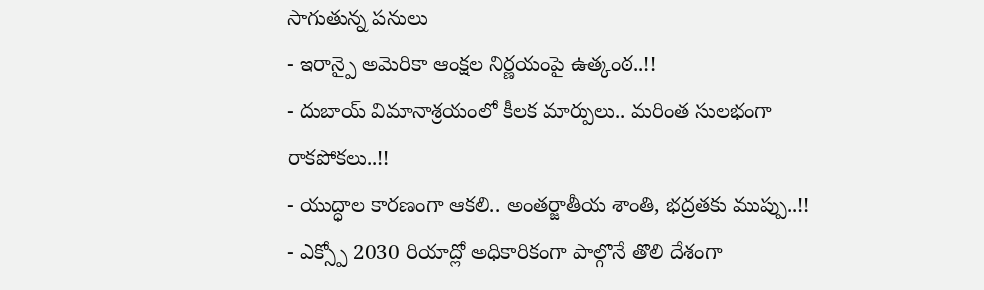సాగుతున్న పనులు
- ఇరాన్పై అమెరికా ఆంక్షల నిర్ణయంపై ఉత్కంఠ..!!
- దుబాయ్ విమానాశ్రయంలో కీలక మార్పులు.. మరింత సులభంగా రాకపోకలు..!!
- యుద్ధాల కారణంగా ఆకలి.. అంతర్జాతీయ శాంతి, భద్రతకు ముప్పు..!!
- ఎక్స్పో 2030 రియాద్లో అధికారికంగా పాల్గొనే తొలి దేశంగా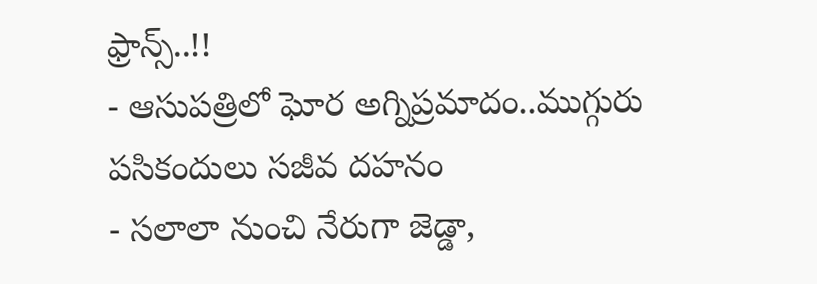ఫ్రాన్స్..!!
- ఆసుపత్రిలో ఘోర అగ్నిప్రమాదం..ముగ్గురు పసికందులు సజీవ దహనం
- సలాలా నుంచి నేరుగా జెడ్డా,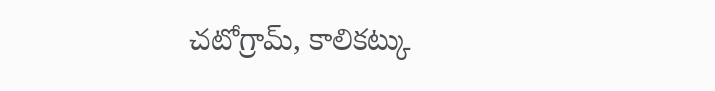చటోగ్రామ్, కాలికట్కు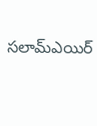సలామ్ఎయిర్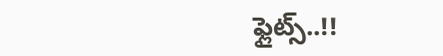ఫ్లైట్స్..!!